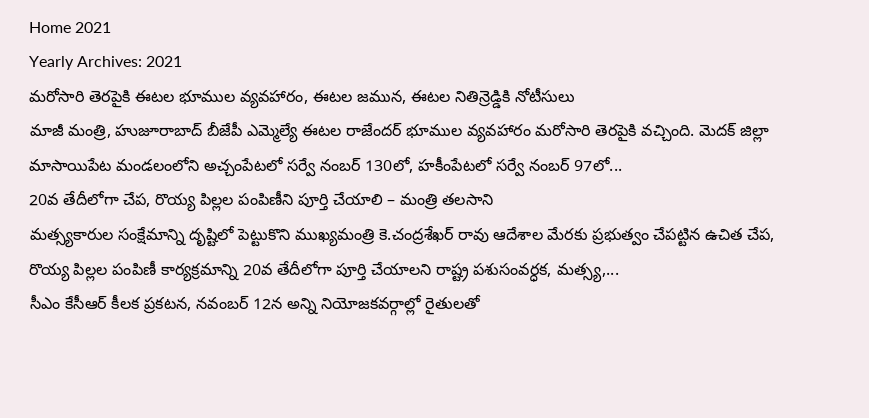Home 2021
Yearly Archives: 2021
మరోసారి తెరపైకి ఈటల భూముల వ్యవహారం, ఈటల జమున, ఈటల నితిన్రెడ్డికి నోటీసులు
మాజీ మంత్రి, హుజూరాబాద్ బీజేపీ ఎమ్మెల్యే ఈటల రాజేందర్ భూముల వ్యవహారం మరోసారి తెరపైకి వచ్చింది. మెదక్ జిల్లా మాసాయిపేట మండలంలోని అచ్చంపేటలో సర్వే నంబర్ 130లో, హకీంపేటలో సర్వే నంబర్ 97లో...
20వ తేదీలోగా చేప, రొయ్య పిల్లల పంపిణీని పూర్తి చేయాలి – మంత్రి తలసాని
మత్స్యకారుల సంక్షేమాన్ని దృష్టిలో పెట్టుకొని ముఖ్యమంత్రి కె.చంద్రశేఖర్ రావు ఆదేశాల మేరకు ప్రభుత్వం చేపట్టిన ఉచిత చేప, రొయ్య పిల్లల పంపిణీ కార్యక్రమాన్ని 20వ తేదీలోగా పూర్తి చేయాలని రాష్ట్ర పశుసంవర్ధక, మత్స్య,...
సీఎం కేసీఆర్ కీలక ప్రకటన, నవంబర్ 12న అన్ని నియోజకవర్గాల్లో రైతులతో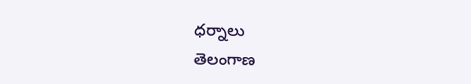ధర్నాలు
తెలంగాణ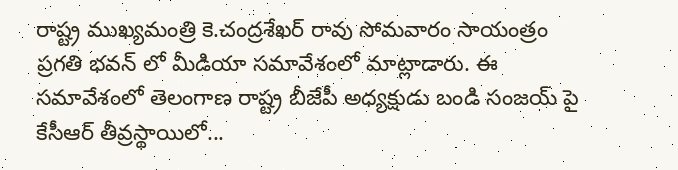రాష్ట్ర ముఖ్యమంత్రి కె.చంద్రశేఖర్ రావు సోమవారం సాయంత్రం ప్రగతి భవన్ లో మీడియా సమావేశంలో మాట్లాడారు. ఈ సమావేశంలో తెలంగాణ రాష్ట్ర బీజేపీ అధ్యక్షుడు బండి సంజయ్ పై కేసీఆర్ తీవ్రస్థాయిలో...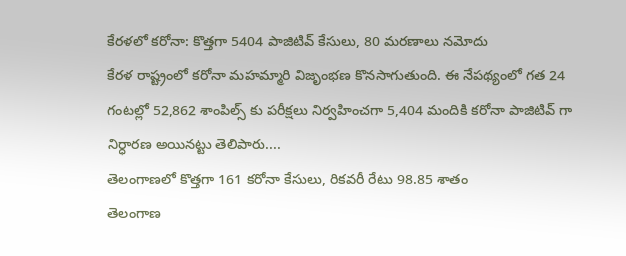కేరళలో కరోనా: కొత్తగా 5404 పాజిటివ్ కేసులు, 80 మరణాలు నమోదు
కేరళ రాష్ట్రంలో కరోనా మహమ్మారి విజృంభణ కొనసాగుతుంది. ఈ నేపథ్యంలో గత 24 గంటల్లో 52,862 శాంపిల్స్ కు పరీక్షలు నిర్వహించగా 5,404 మందికి కరోనా పాజిటివ్ గా నిర్ధారణ అయినట్టు తెలిపారు....
తెలంగాణలో కొత్తగా 161 కరోనా కేసులు, రికవరీ రేటు 98.85 శాతం
తెలంగాణ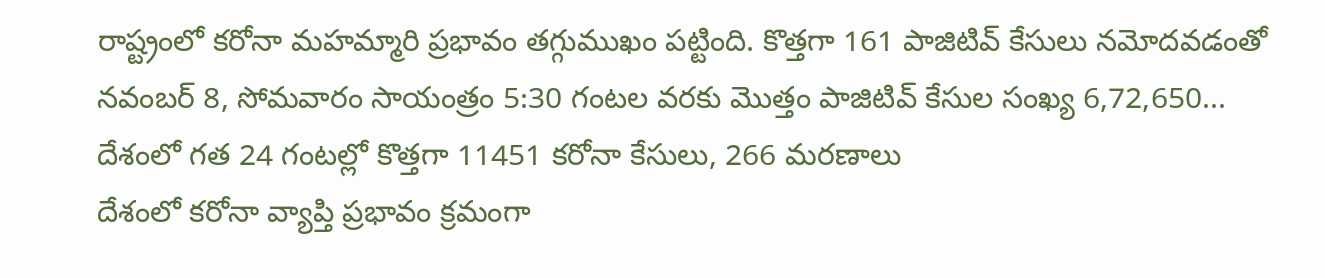రాష్ట్రంలో కరోనా మహమ్మారి ప్రభావం తగ్గుముఖం పట్టింది. కొత్తగా 161 పాజిటివ్ కేసులు నమోదవడంతో నవంబర్ 8, సోమవారం సాయంత్రం 5:30 గంటల వరకు మొత్తం పాజిటివ్ కేసుల సంఖ్య 6,72,650...
దేశంలో గత 24 గంటల్లో కొత్తగా 11451 కరోనా కేసులు, 266 మరణాలు
దేశంలో కరోనా వ్యాప్తి ప్రభావం క్రమంగా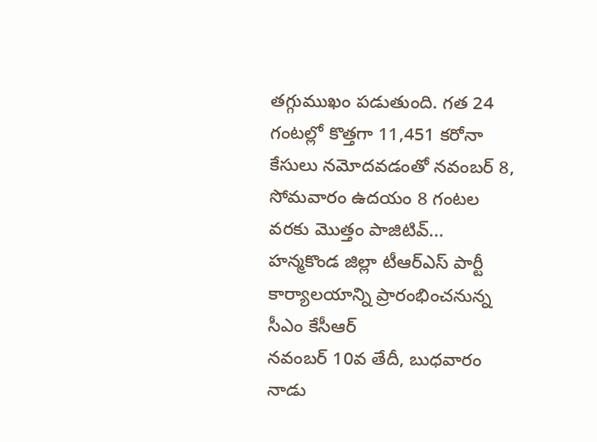తగ్గుముఖం పడుతుంది. గత 24 గంటల్లో కొత్తగా 11,451 కరోనా కేసులు నమోదవడంతో నవంబర్ 8, సోమవారం ఉదయం 8 గంటల వరకు మొత్తం పాజిటివ్...
హన్మకొండ జిల్లా టీఆర్ఎస్ పార్టీ కార్యాలయాన్ని ప్రారంభించనున్న సీఎం కేసీఆర్
నవంబర్ 10వ తేదీ, బుధవారం నాడు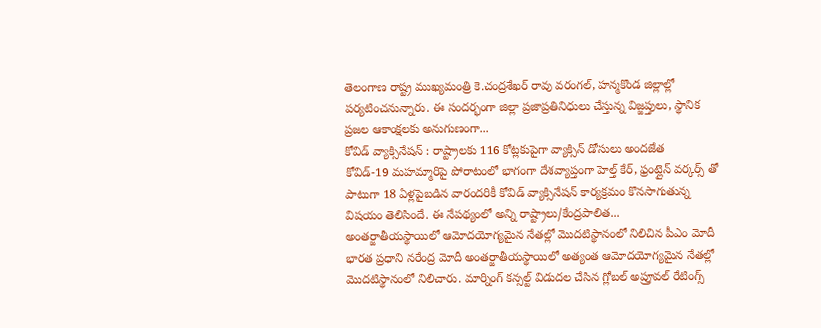తెలంగాణ రాష్ట్ర ముఖ్యమంత్రి కె.చంద్రశేఖర్ రావు వరంగల్, హన్మకొండ జిల్లాల్లో పర్యటించనున్నారు. ఈ సందర్భంగా జిల్లా ప్రజాప్రతినిధులు చేస్తున్న విజ్జప్తులు, స్థానిక ప్రజల ఆకాంక్షలకు అనుగుణంగా...
కోవిడ్ వ్యాక్సినేషన్ : రాష్ట్రాలకు 116 కోట్లకుపైగా వ్యాక్సిన్ డోసులు అందజేత
కోవిడ్-19 మహమ్మారిపై పోరాటంలో భాగంగా దేశవ్యాప్తంగా హెల్త్ కేర్, ఫ్రంట్లైన్ వర్కర్స్ తో పాటుగా 18 ఏళ్లపైబడిన వారందరికీ కోవిడ్ వ్యాక్సినేషన్ కార్యక్రమం కొనసాగుతున్న విషయం తెలిసిందే. ఈ నేపథ్యంలో అన్ని రాష్ట్రాలు/కేంద్రపాలిత...
అంతర్జాతీయస్థాయిలో ఆమోదయోగ్యమైన నేతల్లో మొదటిస్థానంలో నిలిచిన పీఎం మోదీ
భారత ప్రధాని నరేంద్ర మోదీ అంతర్జాతీయస్థాయిలో అత్యంత ఆమోదయోగ్యమైన నేతల్లో మొదటిస్థానంలో నిలిచారు. మార్నింగ్ కన్సల్ట్ విడుదల చేసిన గ్లోబల్ అప్రూవల్ రేటింగ్స్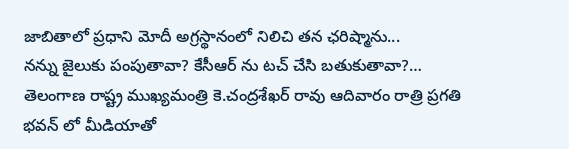జాబితాలో ప్రధాని మోదీ అగ్రస్థానంలో నిలిచి తన ఛరిష్మాను...
నన్ను జైలుకు పంపుతావా? కేసీఆర్ ను టచ్ చేసి బతుకుతావా?…
తెలంగాణ రాష్ట్ర ముఖ్యమంత్రి కె.చంద్రశేఖర్ రావు ఆదివారం రాత్రి ప్రగతి భవన్ లో మీడియాతో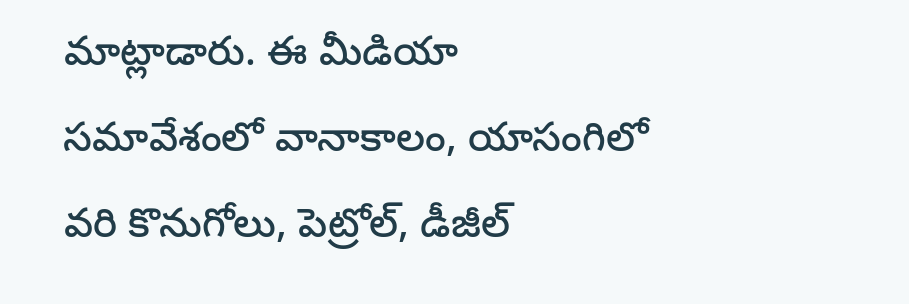మాట్లాడారు. ఈ మీడియా సమావేశంలో వానాకాలం, యాసంగిలో వరి కొనుగోలు, పెట్రోల్, డీజీల్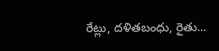రేట్లు, దళితబంధు, రైతు...